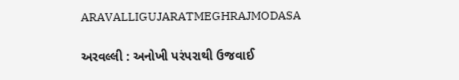ARAVALLIGUJARATMEGHRAJMODASA

અરવલ્લી : અનોખી પરંપરાથી ઉજવાઈ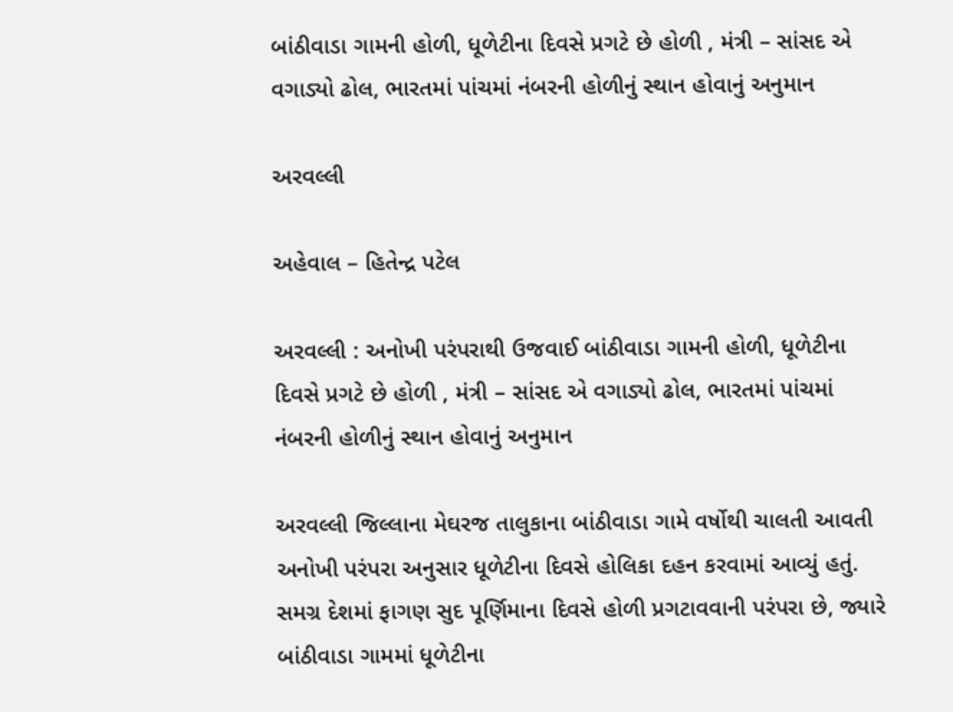બાંઠીવાડા ગામની હોળી, ધૂળેટીના દિવસે પ્રગટે છે હોળી , મંત્રી – સાંસદ એ વગાડ્યો ઢોલ, ભારતમાં પાંચમાં નંબરની હોળીનું સ્થાન હોવાનું અનુમાન

અરવલ્લી

અહેવાલ – હિતેન્દ્ર પટેલ

અરવલ્લી : અનોખી પરંપરાથી ઉજવાઈ બાંઠીવાડા ગામની હોળી, ધૂળેટીના દિવસે પ્રગટે છે હોળી , મંત્રી – સાંસદ એ વગાડ્યો ઢોલ, ભારતમાં પાંચમાં નંબરની હોળીનું સ્થાન હોવાનું અનુમાન

અરવલ્લી જિલ્લાના મેઘરજ તાલુકાના બાંઠીવાડા ગામે વર્ષોથી ચાલતી આવતી અનોખી પરંપરા અનુસાર ધૂળેટીના દિવસે હોલિકા દહન કરવામાં આવ્યું હતું. સમગ્ર દેશમાં ફાગણ સુદ પૂર્ણિમાના દિવસે હોળી પ્રગટાવવાની પરંપરા છે, જ્યારે બાંઠીવાડા ગામમાં ધૂળેટીના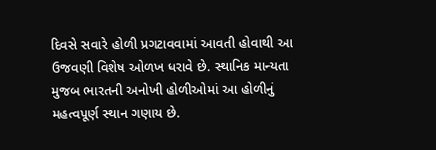દિવસે સવારે હોળી પ્રગટાવવામાં આવતી હોવાથી આ ઉજવણી વિશેષ ઓળખ ધરાવે છે. સ્થાનિક માન્યતા મુજબ ભારતની અનોખી હોળીઓમાં આ હોળીનું મહત્વપૂર્ણ સ્થાન ગણાય છે.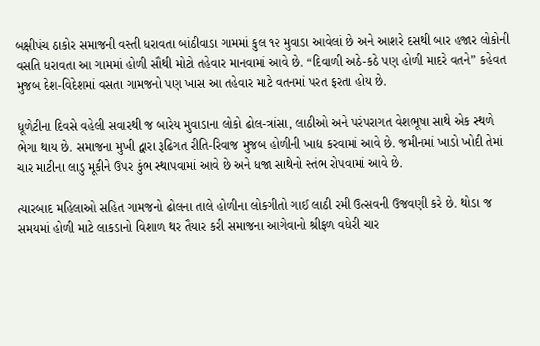બક્ષીપંચ ઠાકોર સમાજની વસ્તી ધરાવતા બાંઠીવાડા ગામમાં કુલ ૧૨ મુવાડા આવેલાં છે અને આશરે દસથી બાર હજાર લોકોની વસતિ ધરાવતા આ ગામમાં હોળી સૌથી મોટો તહેવાર માનવામાં આવે છે. “દિવાળી અઠે-કઠે પણ હોળી માદરે વતને” કહેવત મુજબ દેશ-વિદેશમાં વસતા ગામજનો પણ ખાસ આ તહેવાર માટે વતનમાં પરત ફરતા હોય છે.

ધૂળેટીના દિવસે વહેલી સવારથી જ બારેય મુવાડાના લોકો ઢોલ-ત્રાંસા, લાઠીઓ અને પરંપરાગત વેશભૂષા સાથે એક સ્થળે ભેગા થાય છે. સમાજના મુખી દ્વારા રૂઢિગત રીતિ-રિવાજ મુજબ હોળીની ખાદ્ય કરવામાં આવે છે. જમીનમાં ખાડો ખોદી તેમાં ચાર માટીના લાડુ મૂકીને ઉપર કુંભ સ્થાપવામાં આવે છે અને ધજા સાથેનો સ્તંભ રોપવામાં આવે છે.

ત્યારબાદ મહિલાઓ સહિત ગામજનો ઢોલના તાલે હોળીના લોકગીતો ગાઈ લાઠી રમી ઉત્સવની ઉજવણી કરે છે. થોડા જ સમયમાં હોળી માટે લાકડાનો વિશાળ થર તૈયાર કરી સમાજના આગેવાનો શ્રીફળ વધેરી ચાર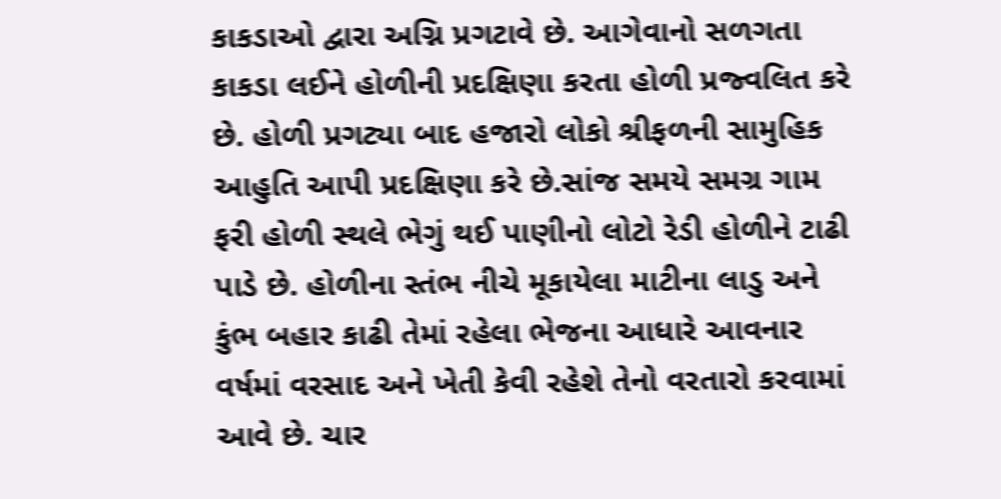કાકડાઓ દ્વારા અગ્નિ પ્રગટાવે છે. આગેવાનો સળગતા કાકડા લઈને હોળીની પ્રદક્ષિણા કરતા હોળી પ્રજ્વલિત કરે છે. હોળી પ્રગટ્યા બાદ હજારો લોકો શ્રીફળની સામુહિક આહુતિ આપી પ્રદક્ષિણા કરે છે.સાંજ સમયે સમગ્ર ગામ ફરી હોળી સ્થલે ભેગું થઈ પાણીનો લોટો રેડી હોળીને ટાઢી પાડે છે. હોળીના સ્તંભ નીચે મૂકાયેલા માટીના લાડુ અને કુંભ બહાર કાઢી તેમાં રહેલા ભેજના આધારે આવનાર વર્ષમાં વરસાદ અને ખેતી કેવી રહેશે તેનો વરતારો કરવામાં આવે છે. ચાર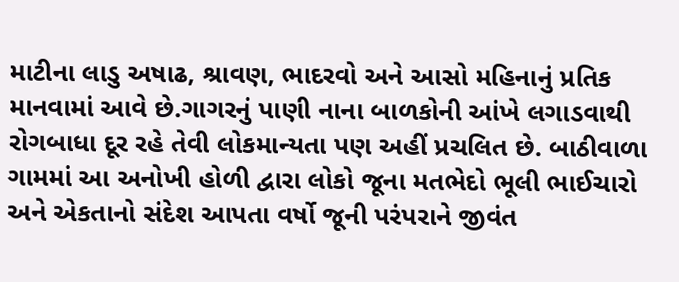માટીના લાડુ અષાઢ, શ્રાવણ, ભાદરવો અને આસો મહિનાનું પ્રતિક માનવામાં આવે છે.ગાગરનું પાણી નાના બાળકોની આંખે લગાડવાથી રોગબાધા દૂર રહે તેવી લોકમાન્યતા પણ અહીં પ્રચલિત છે. બાઠીવાળા ગામમાં આ અનોખી હોળી દ્વારા લોકો જૂના મતભેદો ભૂલી ભાઈચારો અને એકતાનો સંદેશ આપતા વર્ષો જૂની પરંપરાને જીવંત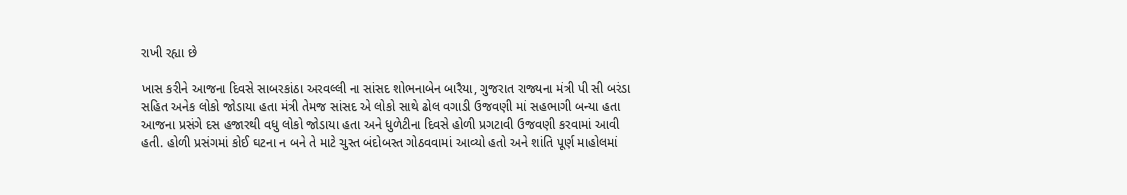રાખી રહ્યા છે

ખાસ કરીને આજના દિવસે સાબરકાંઠા અરવલ્લી ના સાંસદ શોભનાબેન બારૈયા, ગુજરાત રાજ્યના મંત્રી પી સી બરંડા સહિત અનેક લોકો જોડાયા હતા મંત્રી તેમજ સાંસદ એ લોકો સાથે ઢોલ વગાડી ઉજવણી માં સહભાગી બન્યા હતા આજના પ્રસંગે દસ હજારથી વધુ લોકો જોડાયા હતા અને ધુળેટીના દિવસે હોળી પ્રગટાવી ઉજવણી કરવામાં આવી હતી. હોળી પ્રસંગમાં કોઈ ઘટના ન બને તે માટે ચુસ્ત બંદોબસ્ત ગોઠવવામાં આવ્યો હતો અને શાંતિ પૂર્ણ માહોલમાં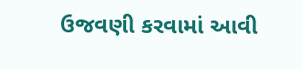ઉજવણી કરવામાં આવી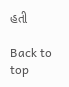હતી

Back to top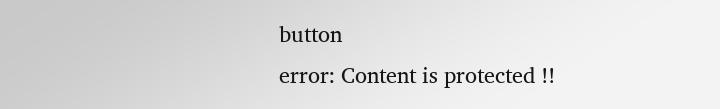button
error: Content is protected !!